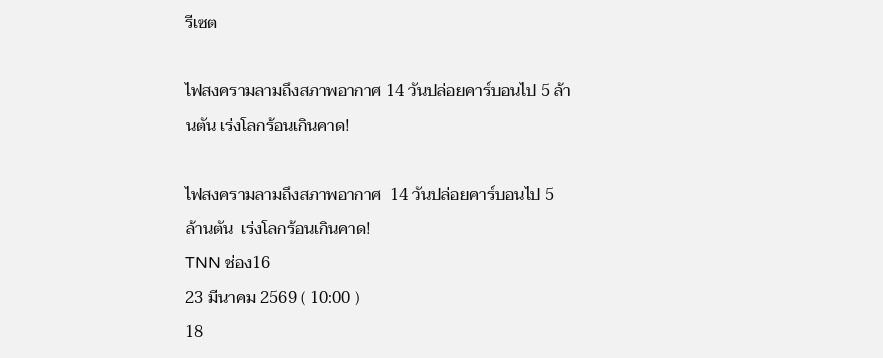รีเซต

ไฟสงครามลามถึงสภาพอากาศ 14 วันปล่อยคาร์บอนไป 5 ล้านตัน เร่งโลกร้อนเกินคาด!

ไฟสงครามลามถึงสภาพอากาศ  14 วันปล่อยคาร์บอนไป 5 ล้านตัน  เร่งโลกร้อนเกินคาด!
TNN ช่อง16
23 มีนาคม 2569 ( 10:00 )
18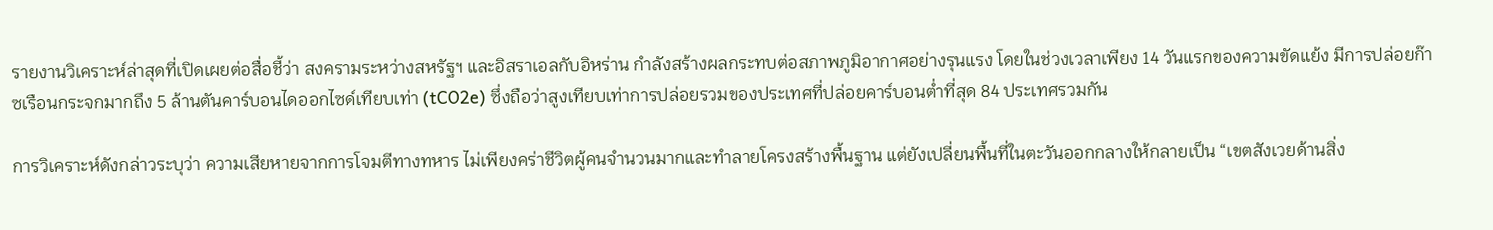รายงานวิเคราะห์ล่าสุดที่เปิดเผยต่อสื่อชี้ว่า สงครามระหว่างสหรัฐฯ และอิสราเอลกับอิหร่าน กำลังสร้างผลกระทบต่อสภาพภูมิอากาศอย่างรุนแรง โดยในช่วงเวลาเพียง 14 วันแรกของความขัดแย้ง มีการปล่อยก๊าซเรือนกระจกมากถึง 5 ล้านตันคาร์บอนไดออกไซด์เทียบเท่า (tCO2e) ซึ่งถือว่าสูงเทียบเท่าการปล่อยรวมของประเทศที่ปล่อยคาร์บอนต่ำที่สุด 84 ประเทศรวมกัน

การวิเคราะห์ดังกล่าวระบุว่า ความเสียหายจากการโจมตีทางทหาร ไม่เพียงคร่าชีวิตผู้คนจำนวนมากและทำลายโครงสร้างพื้นฐาน แต่ยังเปลี่ยนพื้นที่ในตะวันออกกลางให้กลายเป็น “เขตสังเวยด้านสิ่ง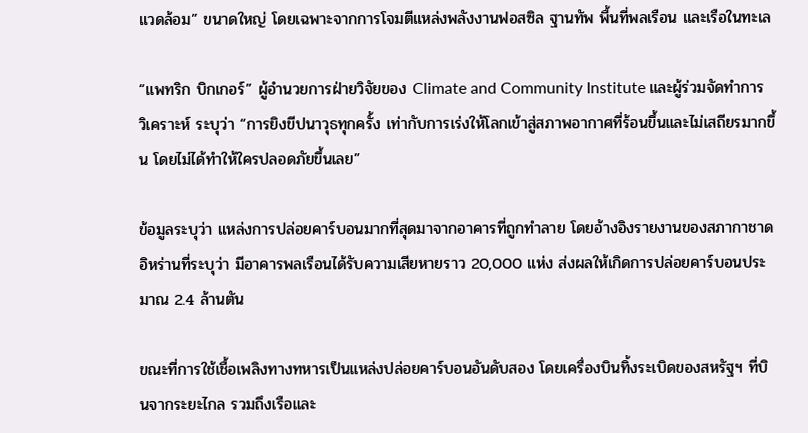แวดล้อม” ขนาดใหญ่ โดยเฉพาะจากการโจมตีแหล่งพลังงานฟอสซิล ฐานทัพ พื้นที่พลเรือน และเรือในทะเล

“แพทริก บิกเกอร์” ผู้อำนวยการฝ่ายวิจัยของ Climate and Community Institute และผู้ร่วมจัดทำการวิเคราะห์ ระบุว่า “การยิงขีปนาวุธทุกครั้ง เท่ากับการเร่งให้โลกเข้าสู่สภาพอากาศที่ร้อนขึ้นและไม่เสถียรมากขึ้น โดยไม่ได้ทำให้ใครปลอดภัยขึ้นเลย”

ข้อมูลระบุว่า แหล่งการปล่อยคาร์บอนมากที่สุดมาจากอาคารที่ถูกทำลาย โดยอ้างอิงรายงานของสภากาชาดอิหร่านที่ระบุว่า มีอาคารพลเรือนได้รับความเสียหายราว 20,000 แห่ง ส่งผลให้เกิดการปล่อยคาร์บอนประมาณ 2.4 ล้านตัน

ขณะที่การใช้เชื้อเพลิงทางทหารเป็นแหล่งปล่อยคาร์บอนอันดับสอง โดยเครื่องบินทิ้งระเบิดของสหรัฐฯ ที่บินจากระยะไกล รวมถึงเรือและ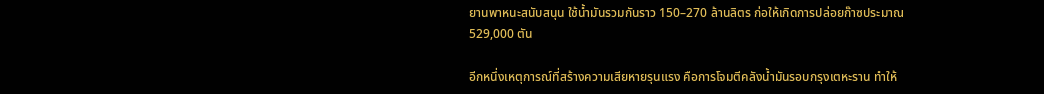ยานพาหนะสนับสนุน ใช้น้ำมันรวมกันราว 150–270 ล้านลิตร ก่อให้เกิดการปล่อยก๊าซประมาณ 529,000 ตัน

อีกหนึ่งเหตุการณ์ที่สร้างความเสียหายรุนแรง คือการโจมตีคลังน้ำมันรอบกรุงเตหะราน ทำให้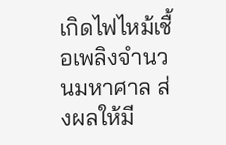เกิดไฟไหม้เชื้อเพลิงจำนวนมหาศาล ส่งผลให้มี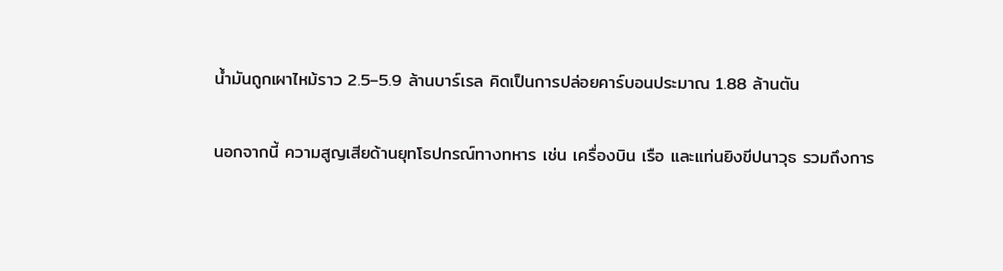น้ำมันถูกเผาไหม้ราว 2.5–5.9 ล้านบาร์เรล คิดเป็นการปล่อยคาร์บอนประมาณ 1.88 ล้านตัน

นอกจากนี้ ความสูญเสียด้านยุทโธปกรณ์ทางทหาร เช่น เครื่องบิน เรือ และแท่นยิงขีปนาวุธ รวมถึงการ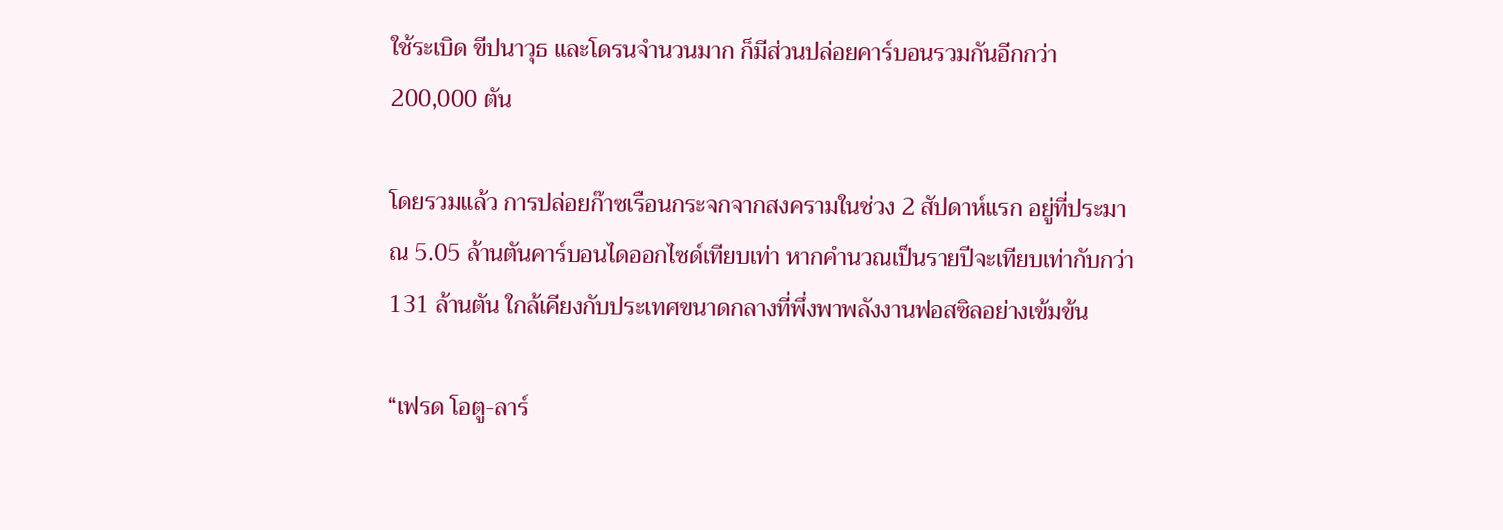ใช้ระเบิด ขีปนาวุธ และโดรนจำนวนมาก ก็มีส่วนปล่อยคาร์บอนรวมกันอีกกว่า 200,000 ตัน

โดยรวมแล้ว การปล่อยก๊าซเรือนกระจกจากสงครามในช่วง 2 สัปดาห์แรก อยู่ที่ประมาณ 5.05 ล้านตันคาร์บอนไดออกไซด์เทียบเท่า หากคำนวณเป็นรายปีจะเทียบเท่ากับกว่า 131 ล้านตัน ใกล้เคียงกับประเทศขนาดกลางที่พึ่งพาพลังงานฟอสซิลอย่างเข้มข้น

“เฟรด โอตู-ลาร์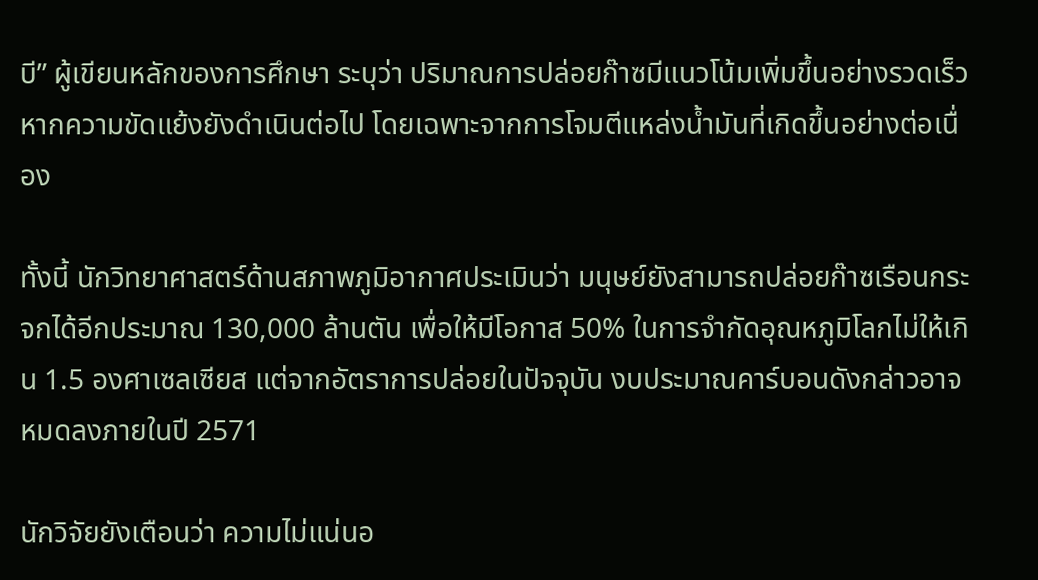บี” ผู้เขียนหลักของการศึกษา ระบุว่า ปริมาณการปล่อยก๊าซมีแนวโน้มเพิ่มขึ้นอย่างรวดเร็ว หากความขัดแย้งยังดำเนินต่อไป โดยเฉพาะจากการโจมตีแหล่งน้ำมันที่เกิดขึ้นอย่างต่อเนื่อง

ทั้งนี้ นักวิทยาศาสตร์ด้านสภาพภูมิอากาศประเมินว่า มนุษย์ยังสามารถปล่อยก๊าซเรือนกระจกได้อีกประมาณ 130,000 ล้านตัน เพื่อให้มีโอกาส 50% ในการจำกัดอุณหภูมิโลกไม่ให้เกิน 1.5 องศาเซลเซียส แต่จากอัตราการปล่อยในปัจจุบัน งบประมาณคาร์บอนดังกล่าวอาจหมดลงภายในปี 2571

นักวิจัยยังเตือนว่า ความไม่แน่นอ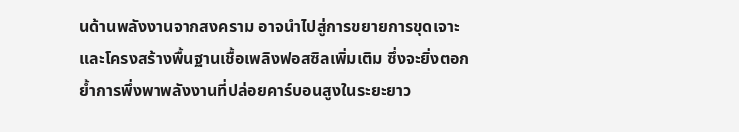นด้านพลังงานจากสงคราม อาจนำไปสู่การขยายการขุดเจาะและโครงสร้างพื้นฐานเชื้อเพลิงฟอสซิลเพิ่มเติม ซึ่งจะยิ่งตอกย้ำการพึ่งพาพลังงานที่ปล่อยคาร์บอนสูงในระยะยาว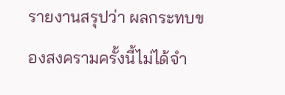รายงานสรุปว่า ผลกระทบของสงครามครั้งนี้ไม่ได้จำ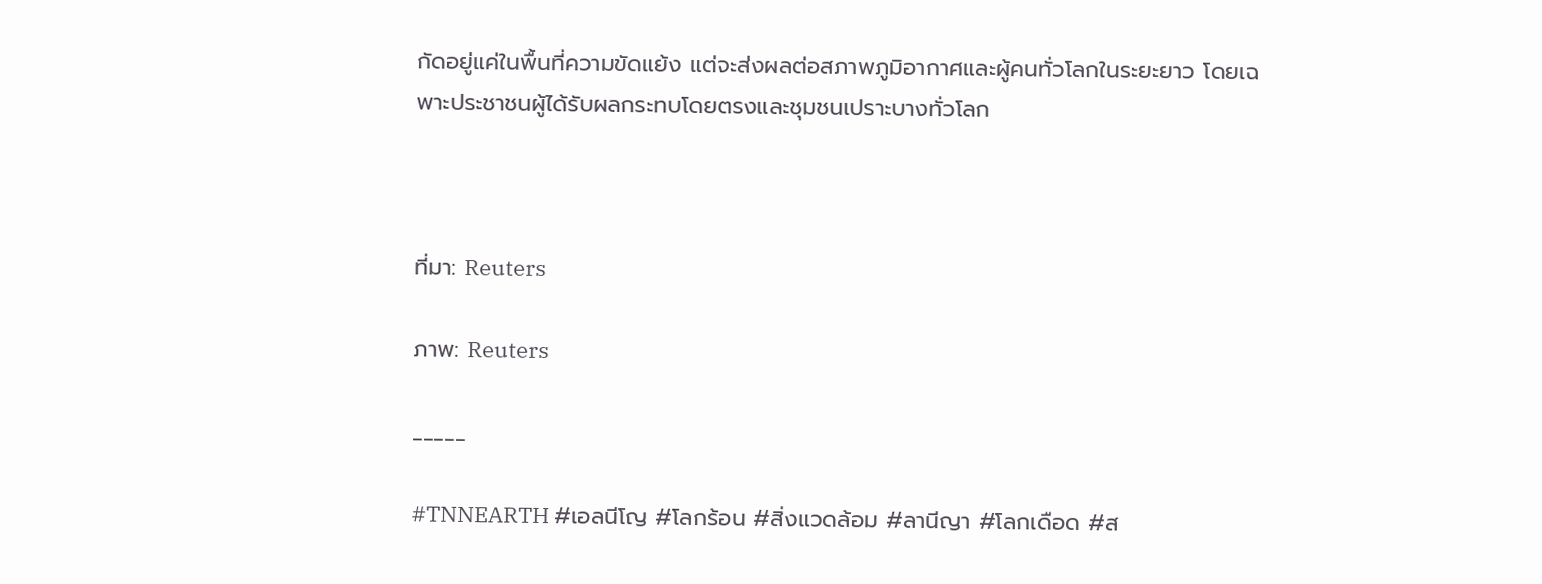กัดอยู่แค่ในพื้นที่ความขัดแย้ง แต่จะส่งผลต่อสภาพภูมิอากาศและผู้คนทั่วโลกในระยะยาว โดยเฉพาะประชาชนผู้ได้รับผลกระทบโดยตรงและชุมชนเปราะบางทั่วโลก



ที่มา: Reuters

ภาพ: Reuters

_____

#TNNEARTH #เอลนีโญ #โลกร้อน #สิ่งแวดล้อม #ลานีญา #โลกเดือด #ส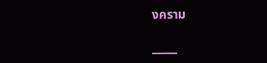งคราม

_____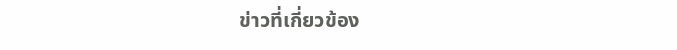ข่าวที่เกี่ยวข้อง